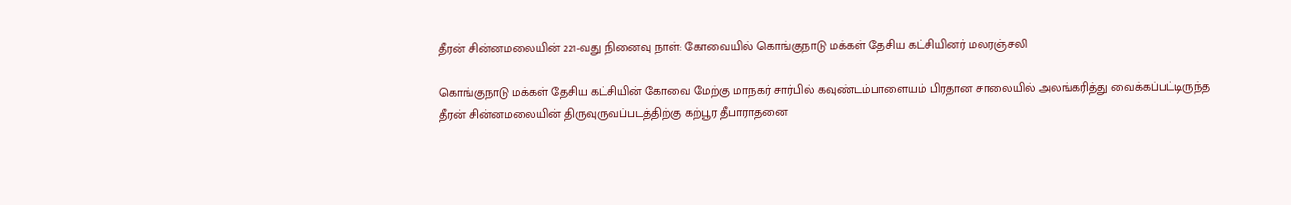தீரன் சின்னமலையின் 221-வது நினைவு நாள்: கோவையில் கொங்குநாடு மக்கள் தேசிய கட்சியினர் மலரஞ்சலி

கொங்குநாடு மக்கள் தேசிய கட்சியின் கோவை மேற்கு மாநகர் சார்பில் கவுண்டம்பாளையம் பிரதான சாலையில் அலங்கரித்து வைக்கப்பட்டிருந்த தீரன் சின்னமலையின் திருவுருவப்படத்திற்கு கற்பூர தீபாராதனை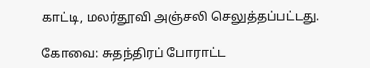காட்டி, மலர்தூவி அஞ்சலி செலுத்தப்பட்டது.

கோவை: சுதந்திரப் போராட்ட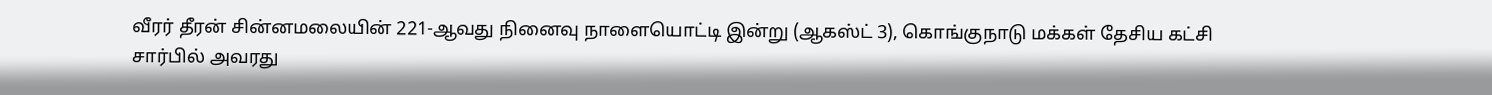வீரர் தீரன் சின்னமலையின் 221-ஆவது நினைவு நாளையொட்டி இன்று (ஆகஸ்ட் 3), கொங்குநாடு மக்கள் தேசிய கட்சி சார்பில் அவரது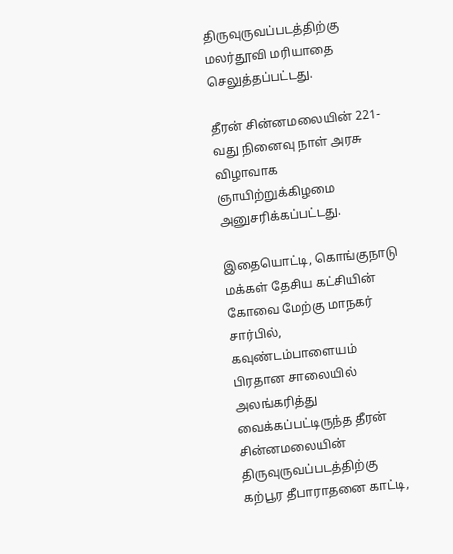திருவுருவப்படத்திற்கு மலர்தூவி மரியாதை செலுத்தப்பட்டது.

தீரன் சின்னமலையின் 221-வது நினைவு நாள் அரசு விழாவாக ஞாயிற்றுக்கிழமை அனுசரிக்கப்பட்டது.

இதையொட்டி, கொங்குநாடு மக்கள் தேசிய கட்சியின் கோவை மேற்கு மாநகர் சார்பில், கவுண்டம்பாளையம் பிரதான சாலையில் அலங்கரித்து வைக்கப்பட்டிருந்த தீரன் சின்னமலையின் திருவுருவப்படத்திற்கு கற்பூர தீபாராதனை காட்டி,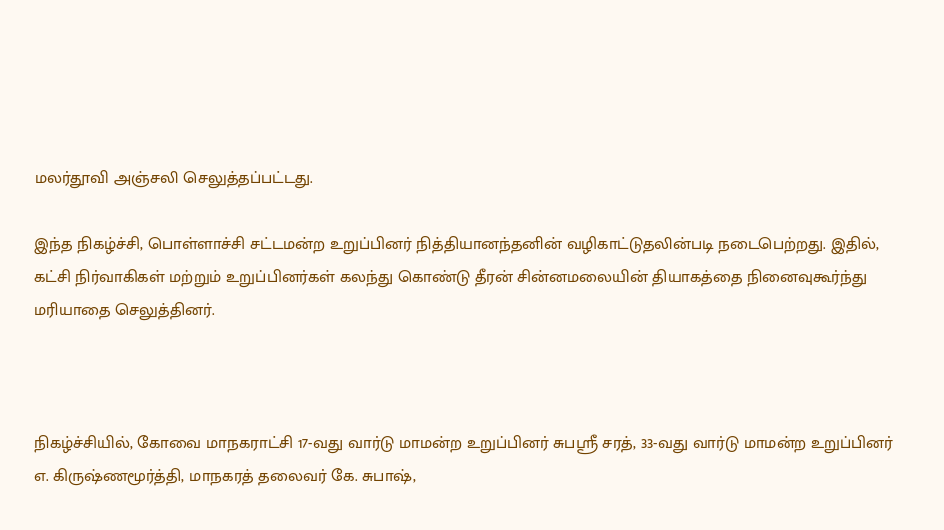மலர்தூவி அஞ்சலி செலுத்தப்பட்டது.

இந்த நிகழ்ச்சி, பொள்ளாச்சி சட்டமன்ற உறுப்பினர் நித்தியானந்தனின் வழிகாட்டுதலின்படி நடைபெற்றது. இதில், கட்சி நிர்வாகிகள் மற்றும் உறுப்பினர்கள் கலந்து கொண்டு தீரன் சின்னமலையின் தியாகத்தை நினைவுகூர்ந்து மரியாதை செலுத்தினர்.



நிகழ்ச்சியில், கோவை மாநகராட்சி 17-வது வார்டு மாமன்ற உறுப்பினர் சுபஸ்ரீ சரத், 33-வது வார்டு மாமன்ற உறுப்பினர் எ. கிருஷ்ணமூர்த்தி, மாநகரத் தலைவர் கே. சுபாஷ்,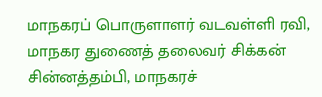மாநகரப் பொருளாளர் வடவள்ளி ரவி, மாநகர துணைத் தலைவர் சிக்கன் சின்னத்தம்பி, மாநகரச்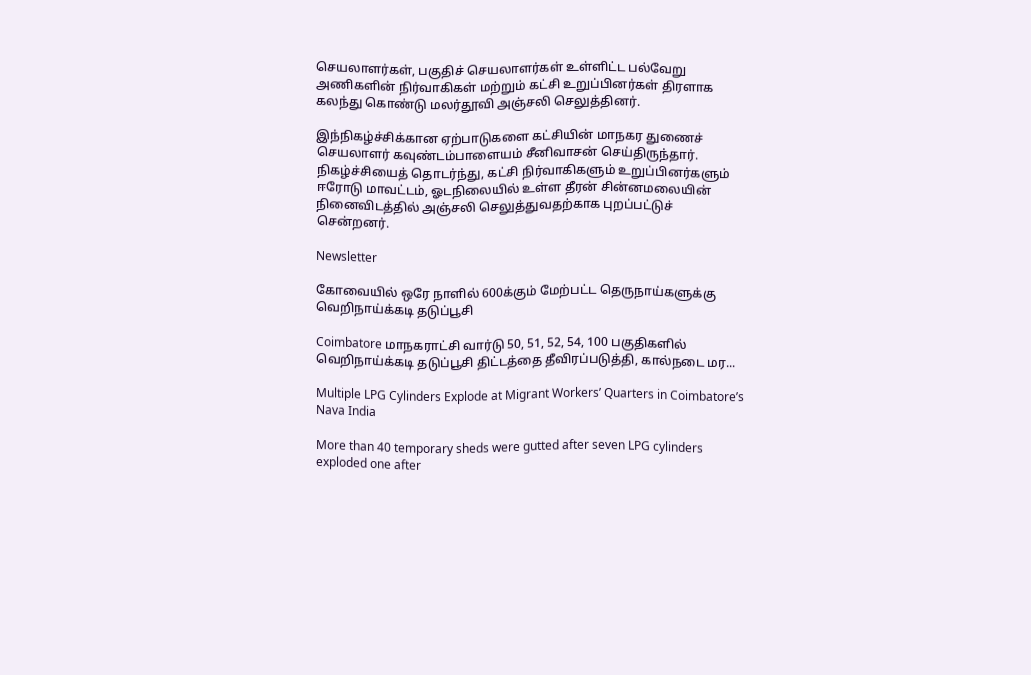செயலாளர்கள், பகுதிச் செயலாளர்கள் உள்ளிட்ட பல்வேறு அணிகளின் நிர்வாகிகள் மற்றும் கட்சி உறுப்பினர்கள் திரளாக கலந்து கொண்டு மலர்தூவி அஞ்சலி செலுத்தினர்.

இந்நிகழ்ச்சிக்கான ஏற்பாடுகளை கட்சியின் மாநகர துணைச் செயலாளர் கவுண்டம்பாளையம் சீனிவாசன் செய்திருந்தார். நிகழ்ச்சியைத் தொடர்ந்து, கட்சி நிர்வாகிகளும் உறுப்பினர்களும் ஈரோடு மாவட்டம், ஓடநிலையில் உள்ள தீரன் சின்னமலையின் நினைவிடத்தில் அஞ்சலி செலுத்துவதற்காக புறப்பட்டுச் சென்றனர்.

Newsletter

கோவையில் ஒரே நாளில் 600க்கும் மேற்பட்ட தெருநாய்களுக்கு வெறிநாய்க்கடி தடுப்பூசி

Coimbatore மாநகராட்சி வார்டு 50, 51, 52, 54, 100 பகுதிகளில் வெறிநாய்க்கடி தடுப்பூசி திட்டத்தை தீவிரப்படுத்தி, கால்நடை மர...

Multiple LPG Cylinders Explode at Migrant Workers’ Quarters in Coimbatore’s Nava India

More than 40 temporary sheds were gutted after seven LPG cylinders exploded one after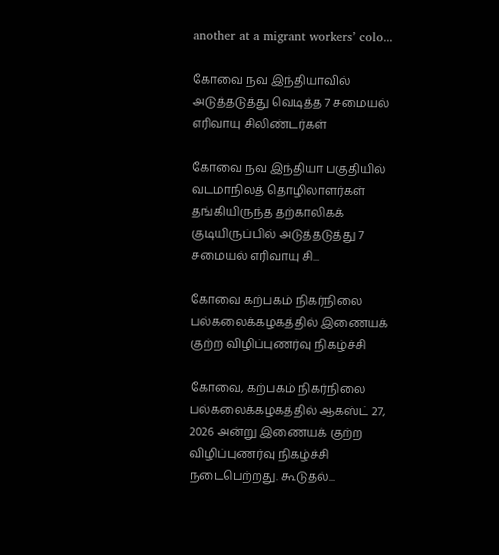another at a migrant workers’ colo...

கோவை நவ இந்தியாவில் அடுத்தடுத்து வெடித்த 7 சமையல் எரிவாயு சிலிண்டர்கள்

கோவை நவ இந்தியா பகுதியில் வடமாநிலத் தொழிலாளர்கள் தங்கியிருந்த தற்காலிகக் குடியிருப்பில் அடுத்தடுத்து 7 சமையல் எரிவாயு சி...

கோவை கற்பகம் நிகர்நிலை பல்கலைக்கழகத்தில் இணையக் குற்ற விழிப்புணர்வு நிகழ்ச்சி

கோவை, கற்பகம் நிகர்நிலை பல்கலைக்கழகத்தில் ஆகஸ்ட் 27, 2026 அன்று இணையக் குற்ற விழிப்புணர்வு நிகழ்ச்சி நடைபெற்றது. கூடுதல்...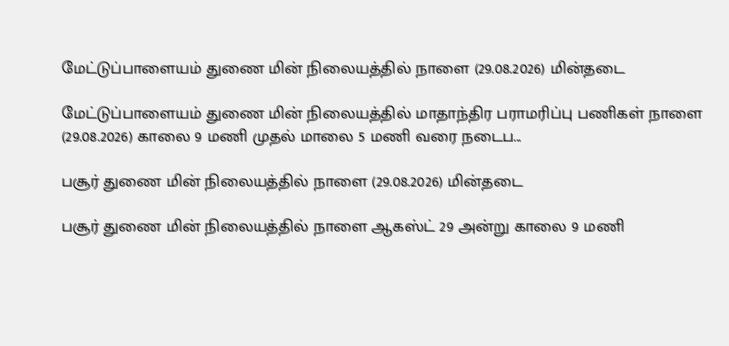மேட்டுப்பாளையம் துணை மின் நிலையத்தில் நாளை (29.08.2026) மின்தடை

மேட்டுப்பாளையம் துணை மின் நிலையத்தில் மாதாந்திர பராமரிப்பு பணிகள் நாளை (29.08.2026) காலை 9 மணி முதல் மாலை 5 மணி வரை நடைப...

பசூர் துணை மின் நிலையத்தில் நாளை (29.08.2026) மின்தடை

பசூர் துணை மின் நிலையத்தில் நாளை ஆகஸ்ட் 29 அன்று காலை 9 மணி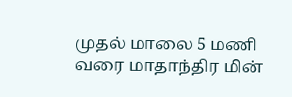முதல் மாலை 5 மணி வரை மாதாந்திர மின்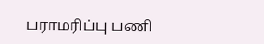பராமரிப்பு பணி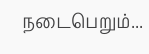நடைபெறும்...